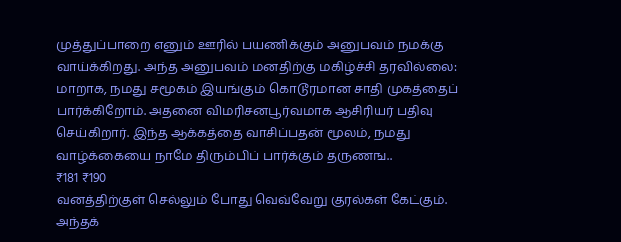முத்துப்பாறை எனும் ஊரில் பயணிக்கும் அனுபவம் நமக்கு வாய்க்கிறது. அந்த அனுபவம் மனதிற்கு மகிழ்ச்சி தரவில்லை: மாறாக, நமது சமூகம் இயங்கும் கொடூரமான சாதி முகத்தைப் பார்க்கிறோம். அதனை விமரிசனபூர்வமாக ஆசிரியர் பதிவு செய்கிறார். இந்த ஆக்கத்தை வாசிப்பதன் மூலம், நமது வாழ்க்கையை நாமே திரும்பிப் பார்க்கும் தருணங..
₹181 ₹190
வனத்திற்குள் செல்லும் போது வெவ்வேறு குரல்கள் கேட்கும். அந்தக்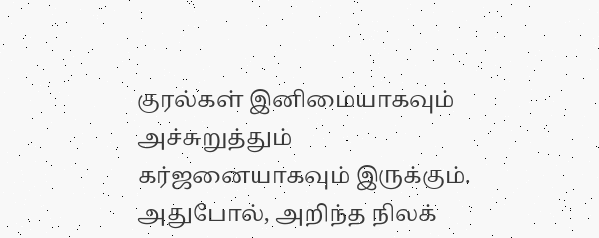குரல்கள் இனிமையாகவும் அச்சுறுத்தும் கர்ஜனையாகவும் இருக்கும். அதுபோல், அறிந்த நிலக்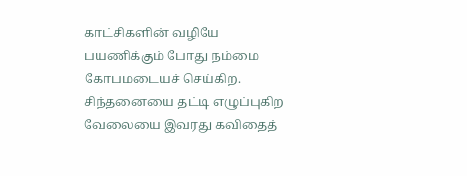காட்சிகளின் வழியே பயணிக்கும் போது நம்மை கோபமடையச் செய்கிற. சிந்தனையை தட்டி எழுப்புகிற வேலையை இவரது கவிதைத்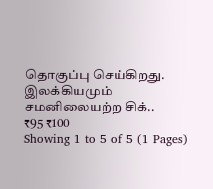தொகுப்பு செய்கிறது.
இலக்கியமும் சமனிலையற்ற சிக்..
₹95 ₹100
Showing 1 to 5 of 5 (1 Pages)